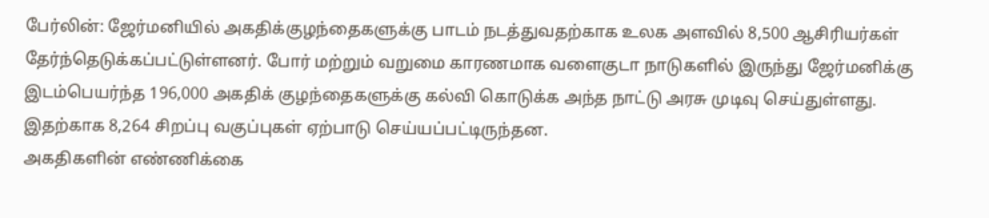பேர்லின்: ஜேர்மனியில் அகதிக்குழந்தைகளுக்கு பாடம் நடத்துவதற்காக உலக அளவில் 8,500 ஆசிரியர்கள் தேர்ந்தெடுக்கப்பட்டுள்ளனர். போர் மற்றும் வறுமை காரணமாக வளைகுடா நாடுகளில் இருந்து ஜேர்மனிக்கு இடம்பெயர்ந்த 196,000 அகதிக் குழந்தைகளுக்கு கல்வி கொடுக்க அந்த நாட்டு அரசு முடிவு செய்துள்ளது. இதற்காக 8,264 சிறப்பு வகுப்புகள் ஏற்பாடு செய்யப்பட்டிருந்தன.
அகதிகளின் எண்ணிக்கை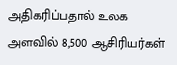அதிகரிப்பதால் உலக அளவில் 8,500 ஆசிரியர்கள்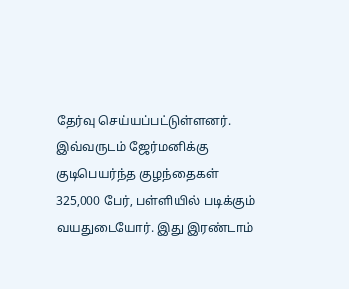தேர்வு செய்யப்பட்டுள்ளனர். இவ்வருடம் ஜேர்மனிக்கு குடிபெயர்ந்த குழந்தைகள் 325,000 பேர், பள்ளியில் படிக்கும் வயதுடையோர். இது இரண்டாம்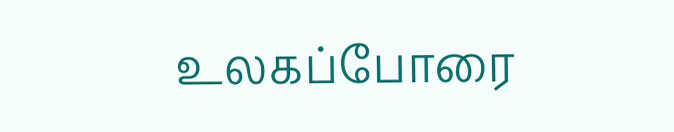உலகப்போரை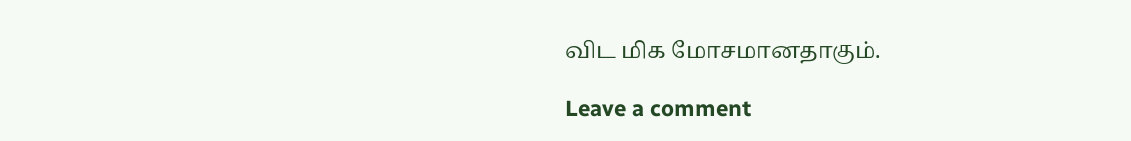விட மிக மோசமானதாகும்.

Leave a comment